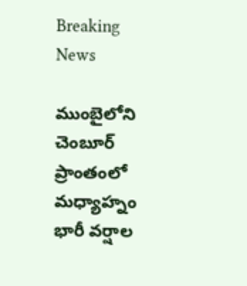Breaking News

ముంబైలోని చెంబూర్ ప్రాంతంలో మధ్యాహ్నం భారీ వర్షాల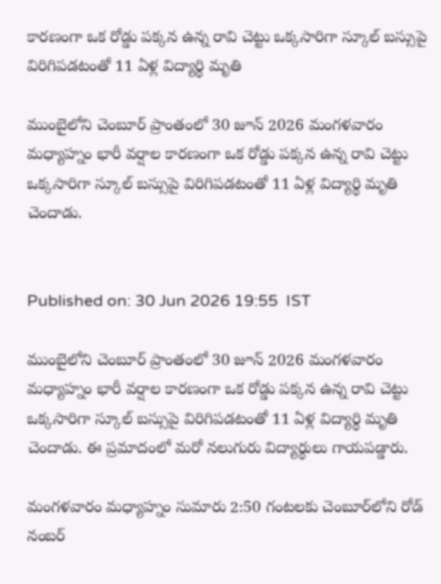కారణంగా ఒక రోడ్డు పక్కన ఉన్న రావి చెట్టు ఒక్కసారిగా స్కూల్ బస్సుపై విరిగిపడటంతో 11 ఏళ్ల విద్యార్థి మృతి

ముంబైలోని చెంబూర్ ప్రాంతంలో 30 జూన్‌ 2026 మంగళవారం మధ్యాహ్నం భారీ వర్షాల కారణంగా ఒక రోడ్డు పక్కన ఉన్న రావి చెట్టు ఒక్కసారిగా స్కూల్ బస్సుపై విరిగిపడటంతో 11 ఏళ్ల విద్యార్థి మృతి చెందాడు.


Published on: 30 Jun 2026 19:55  IST

ముంబైలోని చెంబూర్ ప్రాంతంలో 30 జూన్‌ 2026 మంగళవారం మధ్యాహ్నం భారీ వర్షాల కారణంగా ఒక రోడ్డు పక్కన ఉన్న రావి చెట్టు ఒక్కసారిగా స్కూల్ బస్సుపై విరిగిపడటంతో 11 ఏళ్ల విద్యార్థి మృతి చెందాడు. ఈ ప్రమాదంలో మరో నలుగురు విద్యార్థులు గాయపడ్డారు.

మంగళవారం మధ్యాహ్నం సుమారు 2:50 గంటలకు చెంబూర్‌లోని రోడ్ నంబర్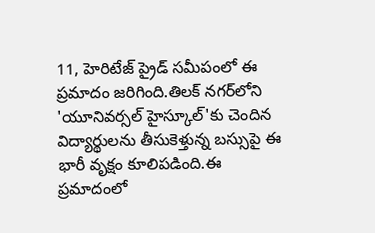11, హెరిటేజ్ ప్రైడ్ సమీపంలో ఈ ప్రమాదం జరిగింది.తిలక్ నగర్‌లోని 'యూనివర్సల్ హైస్కూల్'కు చెందిన విద్యార్థులను తీసుకెళ్తున్న బస్సుపై ఈ భారీ వృక్షం కూలిపడింది.ఈ ప్రమాదంలో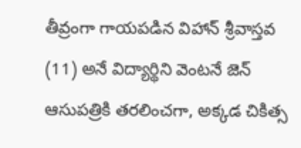తీవ్రంగా గాయపడిన విహాన్ శ్రీవాస్తవ (11) అనే విద్యార్థిని వెంటనే జెన్ ఆసుపత్రికి తరలించగా, అక్కడ చికిత్స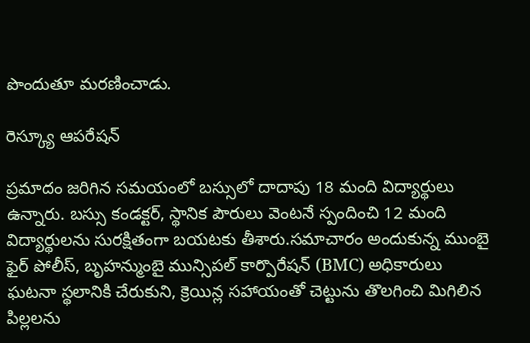పొందుతూ మరణించాడు.

రెస్క్యూ ఆపరేషన్

ప్రమాదం జరిగిన సమయంలో బస్సులో దాదాపు 18 మంది విద్యార్థులు ఉన్నారు. బస్సు కండక్టర్, స్థానిక పౌరులు వెంటనే స్పందించి 12 మంది విద్యార్థులను సురక్షితంగా బయటకు తీశారు.సమాచారం అందుకున్న ముంబై ఫైర్ పోలీస్, బృహన్ముంబై మున్సిపల్ కార్పొరేషన్ (BMC) అధికారులు ఘటనా స్థలానికి చేరుకుని, క్రెయిన్ల సహాయంతో చెట్టును తొలగించి మిగిలిన పిల్లలను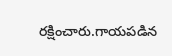రక్షించారు.గాయపడిన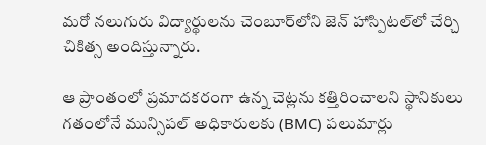మరో నలుగురు విద్యార్థులను చెంబూర్‌లోని జెన్ హాస్పిటల్‌లో చేర్చి చికిత్స అందిస్తున్నారు.

ఆ ప్రాంతంలో ప్రమాదకరంగా ఉన్న చెట్లను కత్తిరించాలని స్థానికులు గతంలోనే మున్సిపల్ అధికారులకు (BMC) పలుమార్లు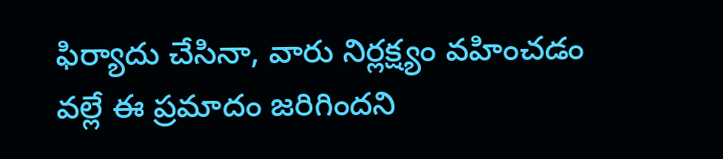ఫిర్యాదు చేసినా, వారు నిర్లక్ష్యం వహించడం వల్లే ఈ ప్రమాదం జరిగిందని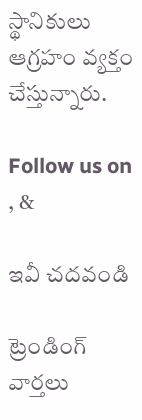స్థానికులు ఆగ్రహం వ్యక్తం చేస్తున్నారు.

Follow us on , &

ఇవీ చదవండి

ట్రెండింగ్ వార్తలు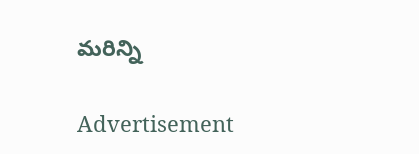మరిన్ని

Advertisement